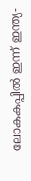ലോകകപ്പില്‍ ഇന്ന് ഇന്ത്യ-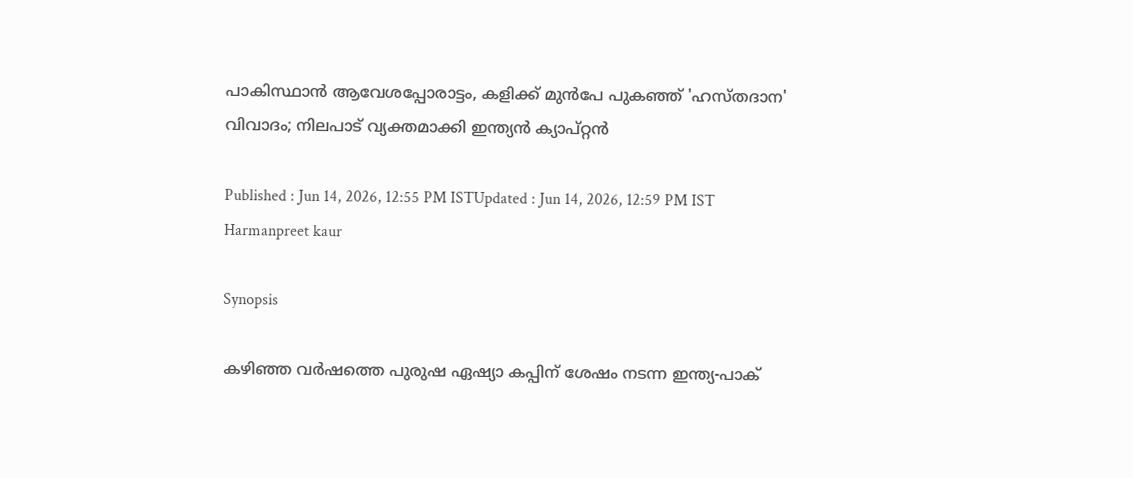പാകിസ്ഥാൻ ആവേശപ്പോരാട്ടം, കളിക്ക് മുൻപേ പുകഞ്ഞ് 'ഹസ്തദാന' വിവാദം; നിലപാട് വ്യക്തമാക്കി ഇന്ത്യൻ ക്യാപ്റ്റൻ

Published : Jun 14, 2026, 12:55 PM ISTUpdated : Jun 14, 2026, 12:59 PM IST
Harmanpreet kaur

Synopsis

കഴിഞ്ഞ വർഷത്തെ പുരുഷ ഏഷ്യാ കപ്പിന് ശേഷം നടന്ന ഇന്ത്യ-പാക്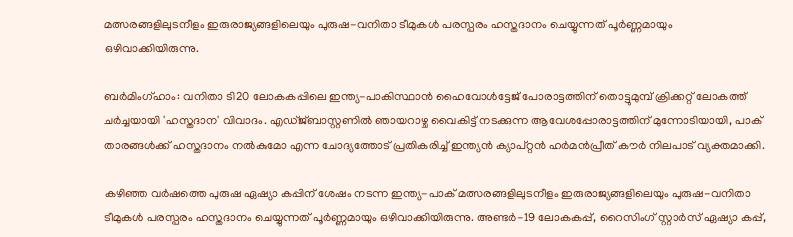മത്സരങ്ങളിലുടനീളം ഇരുരാജ്യങ്ങളിലെയും പുരുഷ-വനിതാ ടീമുകൾ പരസ്പരം ഹസ്തദാനം ചെയ്യുന്നത് പൂർണ്ണമായും ഒഴിവാക്കിയിരുന്നു.

ബർമിംഗ്ഹാം: വനിതാ ടി20 ലോകകപ്പിലെ ഇന്ത്യ-പാകിസ്ഥാൻ ഹൈവോൾട്ടേജ് പോരാട്ടത്തിന് തൊട്ടുമുമ്പ് ക്രിക്കറ്റ് ലോകത്ത് ചർച്ചയായി 'ഹസ്തദാന' വിവാദം. എഡ്ജ്ബാസ്റ്റണിൽ ഞായറാഴ്ച വൈകിട്ട് നടക്കുന്ന ആവേശപ്പോരാട്ടത്തിന് മുന്നോടിയായി, പാക് താരങ്ങൾക്ക് ഹസ്തദാനം നൽകുമോ എന്ന ചോദ്യത്തോട് പ്രതികരിച്ച് ഇന്ത്യൻ ക്യാപ്റ്റൻ ഹർമൻപ്രീത് കൗർ നിലപാട് വ്യക്തമാക്കി.

കഴിഞ്ഞ വർഷത്തെ പുരുഷ ഏഷ്യാ കപ്പിന് ശേഷം നടന്ന ഇന്ത്യ-പാക് മത്സരങ്ങളിലുടനീളം ഇരുരാജ്യങ്ങളിലെയും പുരുഷ-വനിതാ ടീമുകൾ പരസ്പരം ഹസ്തദാനം ചെയ്യുന്നത് പൂർണ്ണമായും ഒഴിവാക്കിയിരുന്നു. അണ്ടർ-19 ലോകകപ്പ്, റൈസിംഗ് സ്റ്റാർസ് ഏഷ്യാ കപ്പ്,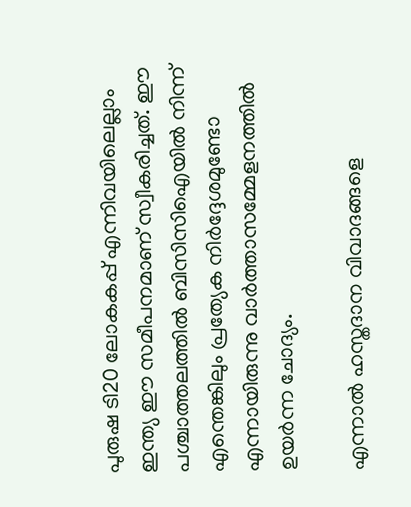പുരുഷ ടി20 ലോകകപ്പ് എന്നിവയിലെല്ലാം ഇന്ത്യ ഈ സമീപനമാണ് സ്വീകരിച്ചത്. ഈ പശ്ചാത്തലത്തിൽ ബിസിസിഐയിൽ നിന്ന് എന്തെങ്കിലും പ്രത്യേക നിർദ്ദേശമുണ്ടോ എന്നായിരുന്നു വാർത്താസമ്മേളനത്തിൽ ഉയർന്ന ചോദ്യം.

എന്നാൽ ഹസ്തദാന വിവാദങ്ങളെ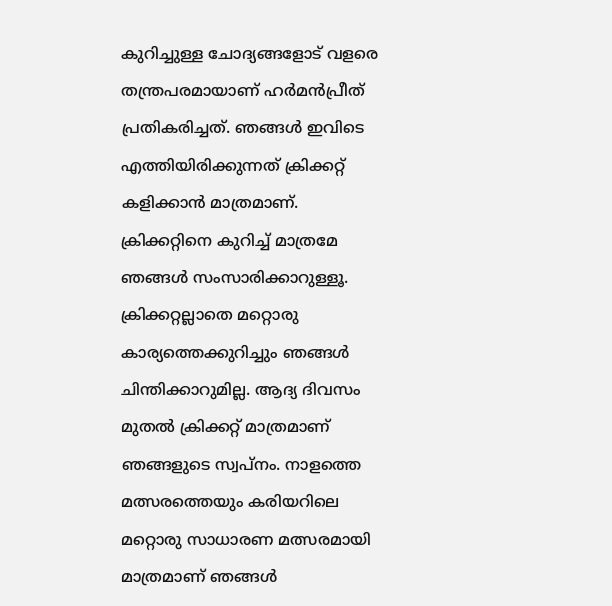കുറിച്ചുള്ള ചോദ്യങ്ങളോട് വളരെ തന്ത്രപരമായാണ് ഹർമൻപ്രീത് പ്രതികരിച്ചത്. ഞങ്ങൾ ഇവിടെ എത്തിയിരിക്കുന്നത് ക്രിക്കറ്റ് കളിക്കാൻ മാത്രമാണ്. ക്രിക്കറ്റിനെ കുറിച്ച് മാത്രമേ ഞങ്ങൾ സംസാരിക്കാറുള്ളൂ. ക്രിക്കറ്റല്ലാതെ മറ്റൊരു കാര്യത്തെക്കുറിച്ചും ഞങ്ങൾ ചിന്തിക്കാറുമില്ല. ആദ്യ ദിവസം മുതൽ ക്രിക്കറ്റ് മാത്രമാണ് ഞങ്ങളുടെ സ്വപ്നം. നാളത്തെ മത്സരത്തെയും കരിയറിലെ മറ്റൊരു സാധാരണ മത്സരമായി മാത്രമാണ് ഞങ്ങൾ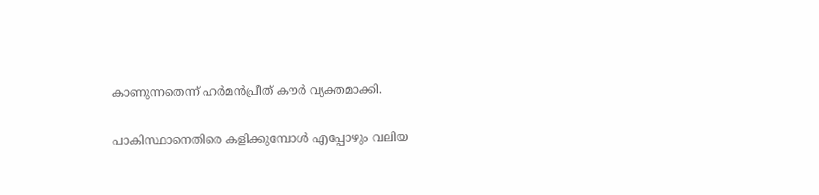കാണുന്നതെന്ന് ഹർമൻപ്രീത് കൗർ വ്യക്തമാക്കി.

പാകിസ്ഥാനെതിരെ കളിക്കുമ്പോൾ എപ്പോഴും വലിയ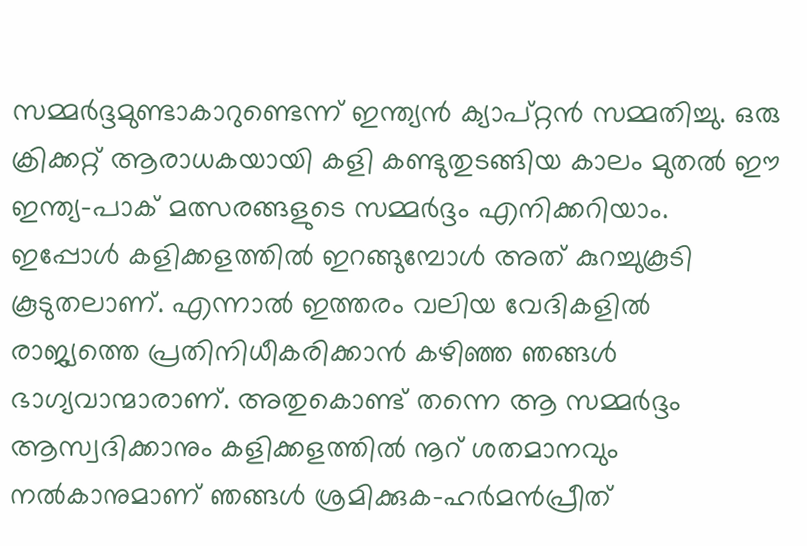സമ്മർദ്ദമുണ്ടാകാറുണ്ടെന്ന് ഇന്ത്യൻ ക്യാപ്റ്റൻ സമ്മതിച്ചു. ഒരു ക്രിക്കറ്റ് ആരാധകയായി കളി കണ്ടുതുടങ്ങിയ കാലം മുതൽ ഈ ഇന്ത്യ-പാക് മത്സരങ്ങളുടെ സമ്മര്‍ദ്ദം എനിക്കറിയാം. ഇപ്പോൾ കളിക്കളത്തിൽ ഇറങ്ങുമ്പോൾ അത് കുറച്ചുകൂടി കൂടുതലാണ്. എന്നാൽ ഇത്തരം വലിയ വേദികളിൽ രാജ്യത്തെ പ്രതിനിധീകരിക്കാൻ കഴിഞ്ഞ ഞങ്ങൾ ഭാഗ്യവാന്മാരാണ്. അതുകൊണ്ട് തന്നെ ആ സമ്മർദ്ദം ആസ്വദിക്കാനും കളിക്കളത്തിൽ നൂറ് ശതമാനവും നൽകാനുമാണ് ഞങ്ങൾ ശ്രമിക്കുക-ഹർമൻപ്രീത്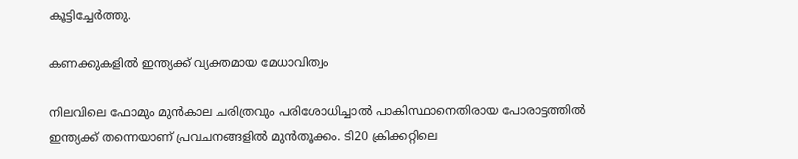കൂട്ടിച്ചേർത്തു.

കണക്കുകളിൽ ഇന്ത്യക്ക് വ്യക്തമായ മേധാവിത്വം

നിലവിലെ ഫോമും മുൻകാല ചരിത്രവും പരിശോധിച്ചാൽ പാകിസ്ഥാനെതിരായ പോരാട്ടത്തിൽ ഇന്ത്യക്ക് തന്നെയാണ് പ്രവചനങ്ങളിൽ മുൻതൂക്കം. ടി20 ക്രിക്കറ്റിലെ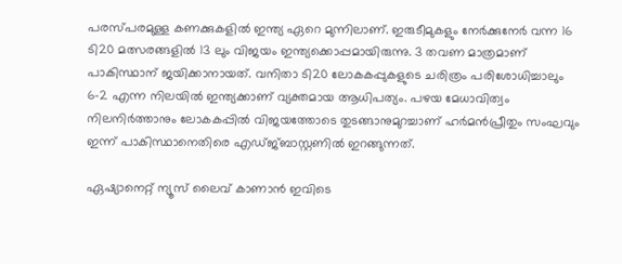പരസ്പരമുള്ള കണക്കുകളിൽ ഇന്ത്യ ഏറെ മുന്നിലാണ്. ഇരുടീമുകളും നേർക്കുനേർ വന്ന 16 ടി20 മത്സരങ്ങളിൽ 13 ലും വിജയം ഇന്ത്യക്കൊപ്പമായിരുന്നു. 3 തവണ മാത്രമാണ് പാകിസ്ഥാന് ജയിക്കാനായത്. വനിതാ ടി20 ലോകകപ്പുകളുടെ ചരിത്രം പരിശോധിച്ചാലും 6-2 എന്ന നിലയിൽ ഇന്ത്യക്കാണ് വ്യക്തമായ ആധിപത്യം. പഴയ മേധാവിത്വം നിലനിർത്താനും ലോകകപ്പിൽ വിജയത്തോടെ തുടങ്ങാനുമുറച്ചാണ് ഹർമൻപ്രീതും സംഘവും ഇന്ന് പാകിസ്ഥാനെതിരെ എഡ്ജ്ബാസ്റ്റണിൽ ഇറങ്ങുന്നത്.

ഏഷ്യാനെറ്റ് ന്യൂസ് ലൈവ് കാണാന്‍ ഇവിടെ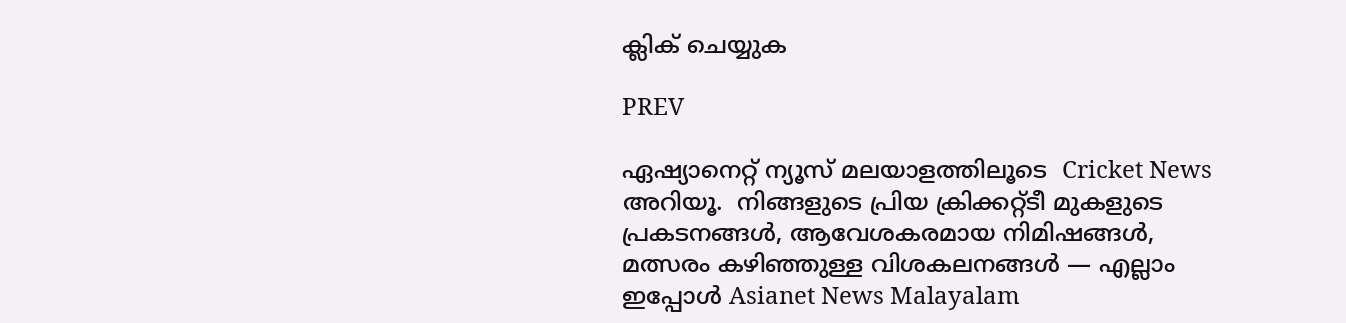ക്ലിക് ചെയ്യുക

PREV

ഏഷ്യാനെറ്റ് ന്യൂസ് മലയാളത്തിലൂടെ  Cricket News അറിയൂ.  നിങ്ങളുടെ പ്രിയ ക്രിക്കറ്റ്ടീ മുകളുടെ പ്രകടനങ്ങൾ, ആവേശകരമായ നിമിഷങ്ങൾ, മത്സരം കഴിഞ്ഞുള്ള വിശകലനങ്ങൾ — എല്ലാം ഇപ്പോൾ Asianet News Malayalam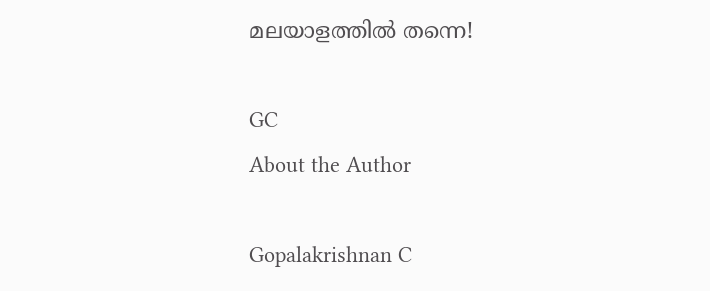മലയാളത്തിൽ തന്നെ!

GC
About the Author

Gopalakrishnan C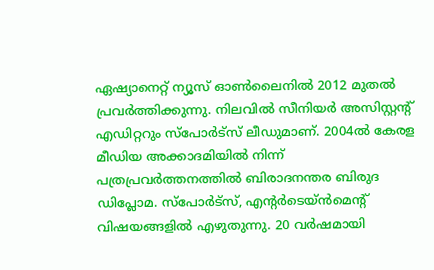ഏഷ്യാനെറ്റ് ന്യൂസ് ഓണ്‍ലൈനില്‍ 2012 മുതല്‍ പ്രവര്‍ത്തിക്കുന്നു. നിലവില്‍ സീനിയര്‍ അസിസ്റ്റന്‍റ് എഡിറ്ററും സ്പോർട്സ് ലീഡുമാണ്. 2004ൽ കേരള മീഡിയ അക്കാദമിയില്‍ നിന്ന് പത്രപ്രവര്‍ത്തനത്തില്‍ ബിരാദനന്തര ബിരുദ ഡിപ്ലോമ. സ്പോര്‍ട്സ്, എന്‍റര്‍ടെയ്ൻമെന്‍റ് വിഷയങ്ങളില്‍ എഴുതുന്നു. 20 വര്‍ഷമായി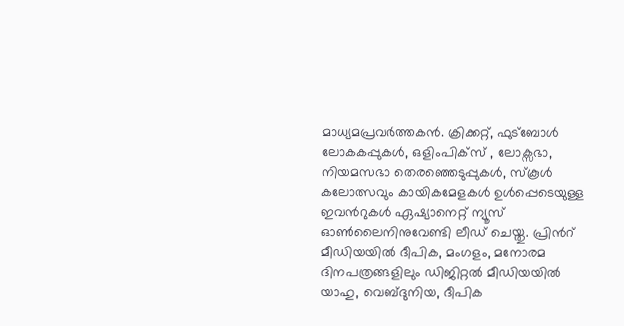മാധ്യമപ്രവര്‍ത്തകൻ. ക്രിക്കറ്റ്, ഫുട്ബോള്‍ ലോകകപ്പുകൾ, ഒളിംപിക്സ് , ലോക്സഭാ, നിയമസഭാ തെരഞ്ഞെടുപ്പുകള്‍, സ്കൂള്‍ കലോത്സവും കായികമേളകള്‍ ഉള്‍പ്പെടെയുള്ള ഇവന്‍റുകള്‍ ഏഷ്യാനെറ്റ് ന്യൂസ് ഓണ്‍ലൈനിനുവേണ്ടി ലീഡ് ചെയ്തു. പ്രിന്‍റ് മീഡിയയില്‍ ദീപിക, മംഗളം, മനോരമ ദിനപത്രങ്ങളിലും ഡിജിറ്റൽ മീഡിയയില്‍ യാഹു, വെബ്ദുനിയ, ദീപിക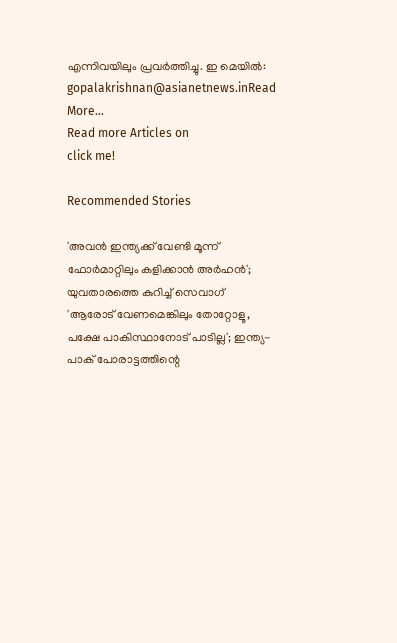എന്നിവയിലും പ്രവര്‍ത്തിച്ചു. ഇ മെയില്‍: gopalakrishnan@asianetnews.inRead More...
Read more Articles on
click me!

Recommended Stories

'അവന്‍ ഇന്ത്യക്ക് വേണ്ടി മൂന്ന് ഫോര്‍മാറ്റിലും കളിക്കാന്‍ അര്‍ഹന്‍'; യുവതാരത്തെ കുറിച്ച് സെവാഗ്
'ആരോട് വേണമെങ്കിലും തോറ്റോളൂ, പക്ഷേ പാകിസ്ഥാനോട് പാടില്ല'; ഇന്ത്യ-പാക് പോരാട്ടത്തിന്റെ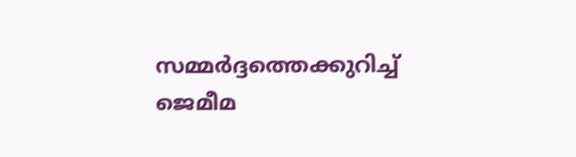സമ്മര്‍ദ്ദത്തെക്കുറിച്ച് ജെമീമ